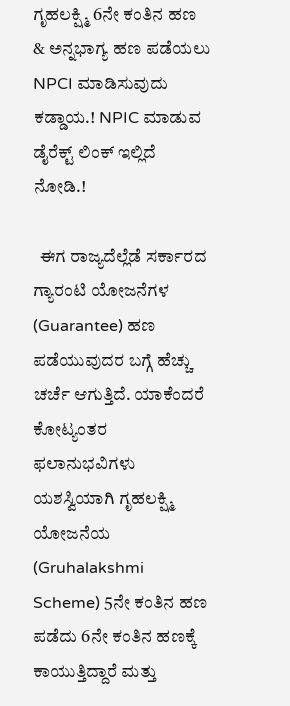ಗೃಹಲಕ್ಷ್ಮಿ 6ನೇ ಕಂತಿನ ಹಣ & ಅನ್ನಭಾಗ್ಯ ಹಣ ಪಡೆಯಲು NPCI ಮಾಡಿಸುವುದು ಕಡ್ಡಾಯ.! NPIC ಮಾಡುವ ಡೈರೆಕ್ಟ್ ಲಿಂಕ್ ಇಲ್ಲಿದೆ ನೋಡಿ.!

  ಈಗ ರಾಜ್ಯದೆಲ್ಲೆಡೆ ಸರ್ಕಾರದ ಗ್ಯಾರಂಟಿ ಯೋಜನೆಗಳ (Guarantee) ಹಣ ಪಡೆಯುವುದರ ಬಗ್ಗೆ ಹೆಚ್ಚು ಚರ್ಚೆ ಆಗುತ್ತಿದೆ. ಯಾಕೆಂದರೆ ಕೋಟ್ಯಂತರ ಫಲಾನುಭವಿಗಳು ಯಶಸ್ವಿಯಾಗಿ ಗೃಹಲಕ್ಷ್ಮಿ ಯೋಜನೆಯ (Gruhalakshmi Scheme) 5ನೇ ಕಂತಿನ ಹಣ ಪಡೆದು 6ನೇ ಕಂತಿನ ಹಣಕ್ಕೆ ಕಾಯುತ್ತಿದ್ದಾರೆ ಮತ್ತು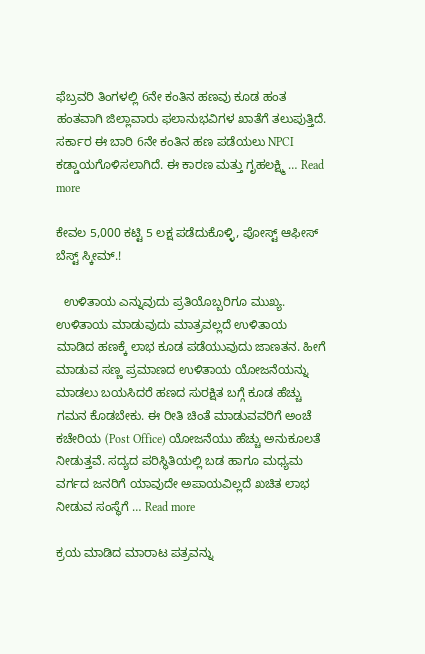ಫೆಬ್ರವರಿ ತಿಂಗಳಲ್ಲಿ 6ನೇ ಕಂತಿನ ಹಣವು ಕೂಡ ಹಂತ ಹಂತವಾಗಿ ಜಿಲ್ಲಾವಾರು ಫಲಾನುಭವಿಗಳ ಖಾತೆಗೆ ತಲುಪುತ್ತಿದೆ. ಸರ್ಕಾರ ಈ ಬಾರಿ 6ನೇ ಕಂತಿನ ಹಣ ಪಡೆಯಲು NPCI ಕಡ್ಡಾಯಗೊಳಿಸಲಾಗಿದೆ. ಈ ಕಾರಣ ಮತ್ತು ಗೃಹಲಕ್ಷ್ಮಿ … Read more

ಕೇವಲ 5,000 ಕಟ್ಟಿ 5 ಲಕ್ಷ ಪಡೆದುಕೊಳ್ಳಿ, ಪೋಸ್ಟ್ ಆಫೀಸ್ ಬೆಸ್ಟ್ ಸ್ಕೀಮ್.!

  ಉಳಿತಾಯ ಎನ್ನುವುದು ಪ್ರತಿಯೊಬ್ಬರಿಗೂ ಮುಖ್ಯ. ಉಳಿತಾಯ ಮಾಡುವುದು ಮಾತ್ರವಲ್ಲದೆ ಉಳಿತಾಯ ಮಾಡಿದ ಹಣಕ್ಕೆ ಲಾಭ ಕೂಡ ಪಡೆಯುವುದು ಜಾಣತನ. ಹೀಗೆ ಮಾಡುವ ಸಣ್ಣ ಪ್ರಮಾಣದ ಉಳಿತಾಯ ಯೋಜನೆಯನ್ನು ಮಾಡಲು ಬಯಸಿದರೆ ಹಣದ ಸುರಕ್ಷಿತ ಬಗ್ಗೆ ಕೂಡ ಹೆಚ್ಚು ಗಮನ ಕೊಡಬೇಕು. ಈ ರೀತಿ ಚಿಂತೆ ಮಾಡುವವರಿಗೆ ಅಂಚೆ ಕಚೇರಿಯ (Post Office) ಯೋಜನೆಯು ಹೆಚ್ಚು ಅನುಕೂಲತೆ ನೀಡುತ್ತವೆ. ಸದ್ಯದ ಪರಿಸ್ಥಿತಿಯಲ್ಲಿ ಬಡ ಹಾಗೂ ಮಧ್ಯಮ ವರ್ಗದ ಜನರಿಗೆ ಯಾವುದೇ ಅಪಾಯವಿಲ್ಲದೆ ಖಚಿತ ಲಾಭ ನೀಡುವ ಸಂಸ್ಥೆಗೆ … Read more

ಕ್ರಯ ಮಾಡಿದ ಮಾರಾಟ ಪತ್ರವನ್ನು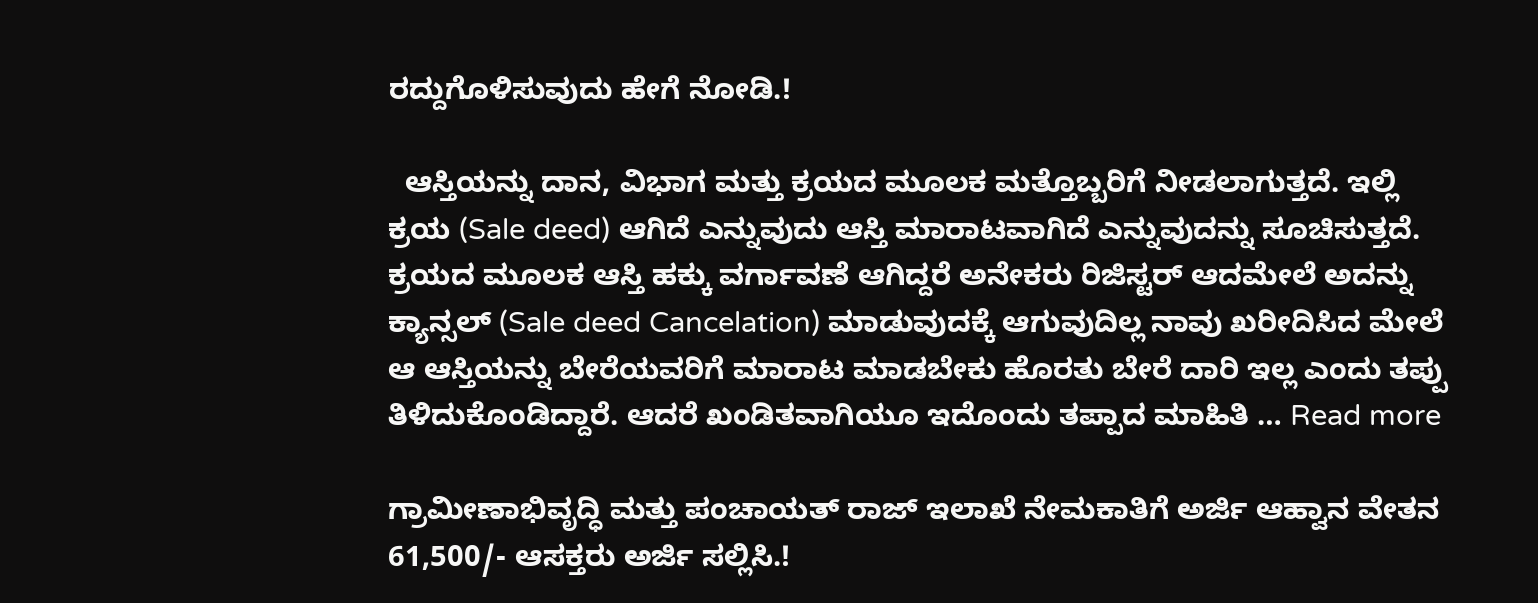ರದ್ದುಗೊಳಿಸುವುದು ಹೇಗೆ ನೋಡಿ.!

  ಆಸ್ತಿಯನ್ನು ದಾನ, ವಿಭಾಗ ಮತ್ತು ಕ್ರಯದ ಮೂಲಕ ಮತ್ತೊಬ್ಬರಿಗೆ ನೀಡಲಾಗುತ್ತದೆ. ಇಲ್ಲಿ ಕ್ರಯ (Sale deed) ಆಗಿದೆ ಎನ್ನುವುದು ಆಸ್ತಿ ಮಾರಾಟವಾಗಿದೆ ಎನ್ನುವುದನ್ನು ಸೂಚಿಸುತ್ತದೆ. ಕ್ರಯದ ಮೂಲಕ ಆಸ್ತಿ ಹಕ್ಕು ವರ್ಗಾವಣೆ ಆಗಿದ್ದರೆ ಅನೇಕರು ರಿಜಿಸ್ಟರ್ ಆದಮೇಲೆ ಅದನ್ನು ಕ್ಯಾನ್ಸಲ್ (Sale deed Cancelation) ಮಾಡುವುದಕ್ಕೆ ಆಗುವುದಿಲ್ಲ ನಾವು ಖರೀದಿಸಿದ ಮೇಲೆ ಆ ಆಸ್ತಿಯನ್ನು ಬೇರೆಯವರಿಗೆ ಮಾರಾಟ ಮಾಡಬೇಕು ಹೊರತು ಬೇರೆ ದಾರಿ ಇಲ್ಲ ಎಂದು ತಪ್ಪು ತಿಳಿದುಕೊಂಡಿದ್ದಾರೆ. ಆದರೆ ಖಂಡಿತವಾಗಿಯೂ ಇದೊಂದು ತಪ್ಪಾದ ಮಾಹಿತಿ … Read more

ಗ್ರಾಮೀಣಾಭಿವೃದ್ಧಿ ಮತ್ತು ಪಂಚಾಯತ್ ರಾಜ್ ಇಲಾಖೆ ನೇಮಕಾತಿಗೆ ಅರ್ಜಿ ಆಹ್ವಾನ ವೇತನ 61,500/- ಆಸಕ್ತರು ಅರ್ಜಿ ಸಲ್ಲಿಸಿ.!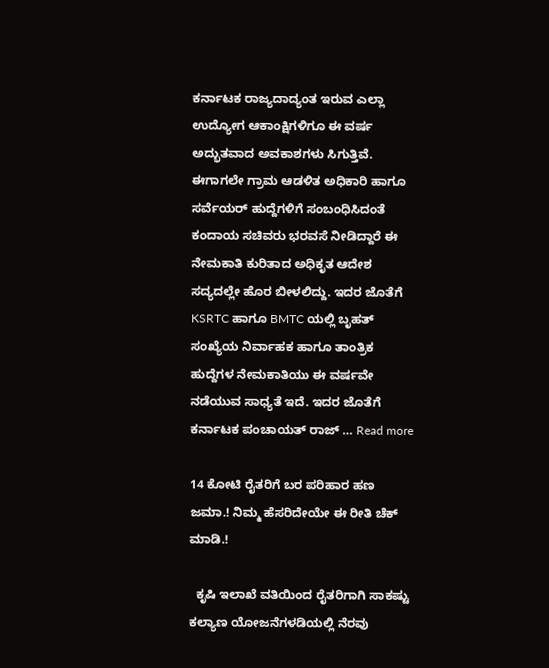ಕರ್ನಾಟಕ ರಾಜ್ಯದಾದ್ಯಂತ ಇರುವ ಎಲ್ಲಾ ಉದ್ಯೋಗ ಆಕಾಂಕ್ಷಿಗಳಿಗೂ ಈ ವರ್ಷ ಅದ್ಭುತವಾದ ಅವಕಾಶಗಳು ಸಿಗುತ್ತಿವೆ. ಈಗಾಗಲೇ ಗ್ರಾಮ ಆಡಳಿತ ಅಧಿಕಾರಿ ಹಾಗೂ ಸರ್ವೆಯರ್ ಹುದ್ದೆಗಳಿಗೆ ಸಂಬಂಧಿಸಿದಂತೆ ಕಂದಾಯ ಸಚಿವರು ಭರವಸೆ ನೀಡಿದ್ದಾರೆ ಈ ನೇಮಕಾತಿ ಕುರಿತಾದ ಅಧಿಕೃತ ಆದೇಶ ಸದ್ಯದಲ್ಲೇ ಹೊರ ಬೀಳಲಿದ್ದು. ಇದರ ಜೊತೆಗೆ KSRTC ಹಾಗೂ BMTC ಯಲ್ಲಿ ಬೃಹತ್ ಸಂಖ್ಯೆಯ ನಿರ್ವಾಹಕ ಹಾಗೂ ತಾಂತ್ರಿಕ ಹುದ್ದೆಗಳ ನೇಮಕಾತಿಯು ಈ ವರ್ಷವೇ ನಡೆಯುವ ಸಾಧ್ಯತೆ ಇದೆ. ಇದರ ಜೊತೆಗೆ ಕರ್ನಾಟಕ ಪಂಚಾಯತ್ ರಾಜ್ … Read more

14 ಕೋಟಿ ರೈತರಿಗೆ ಬರ ಪರಿಹಾರ ಹಣ ಜಮಾ.! ನಿಮ್ಮ ಹೆಸರಿದೇಯೇ ಈ ರೀತಿ ಚೆಕ್ ಮಾಡಿ.!

  ಕೃಷಿ ಇಲಾಖೆ ವತಿಯಿಂದ ರೈತರಿಗಾಗಿ ಸಾಕಷ್ಟು ಕಲ್ಯಾಣ ಯೋಜನೆಗಳಡಿಯಲ್ಲಿ ನೆರವು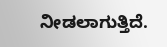ನೀಡಲಾಗುತ್ತಿದೆ.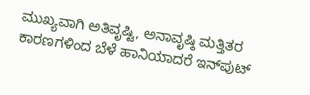ಮುಖ್ಯವಾಗಿ ಅತಿವೃಷ್ಟಿ, ಅನಾವೃಷ್ಠಿ ಮತ್ತಿತರ ಕಾರಣಗಳಿಂದ ಬೆಳೆ ಹಾನಿಯಾದರೆ ಇನ್‌ಪುಟ್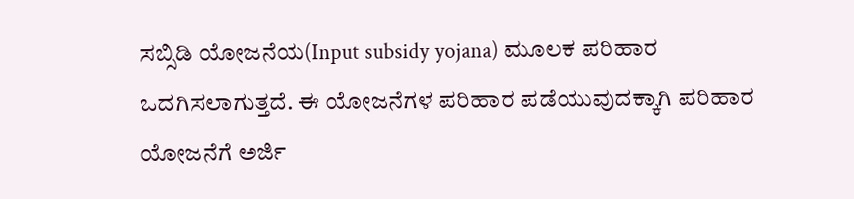ಸಬ್ಸಿಡಿ ಯೋಜನೆಯ(Input subsidy yojana) ಮೂಲಕ ಪರಿಹಾರ ಒದಗಿಸಲಾಗುತ್ತದೆ. ಈ ಯೋಜನೆಗಳ ಪರಿಹಾರ ಪಡೆಯುವುದಕ್ಕಾಗಿ ಪರಿಹಾರ ಯೋಜನೆಗೆ ಅರ್ಜಿ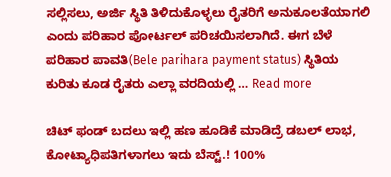ಸಲ್ಲಿಸಲು, ಅರ್ಜಿ ಸ್ಥಿತಿ ತಿಳಿದುಕೊಳ್ಳಲು ರೈತರಿಗೆ ಅನುಕೂಲತೆಯಾಗಲಿ ಎಂದು ಪರಿಹಾರ ಪೋರ್ಟಲ್ ಪರಿಚಯಿಸಲಾಗಿದೆ. ಈಗ ಬೆಳೆ ಪರಿಹಾರ ಪಾವತಿ(Bele parihara payment status) ಸ್ಥಿತಿಯ ಕುರಿತು ಕೂಡ ರೈತರು ಎಲ್ಲಾ ವರದಿಯಲ್ಲಿ … Read more

ಚಿಟ್ ಫಂಡ್ ಬದಲು ಇಲ್ಲಿ ಹಣ ಹೂಡಿಕೆ ಮಾಡಿದ್ರೆ ಡಬಲ್ ಲಾಭ, ಕೋಟ್ಯಾಧಿಪತಿಗಳಾಗಲು ಇದು ಬೆಸ್ಟ್.! 100%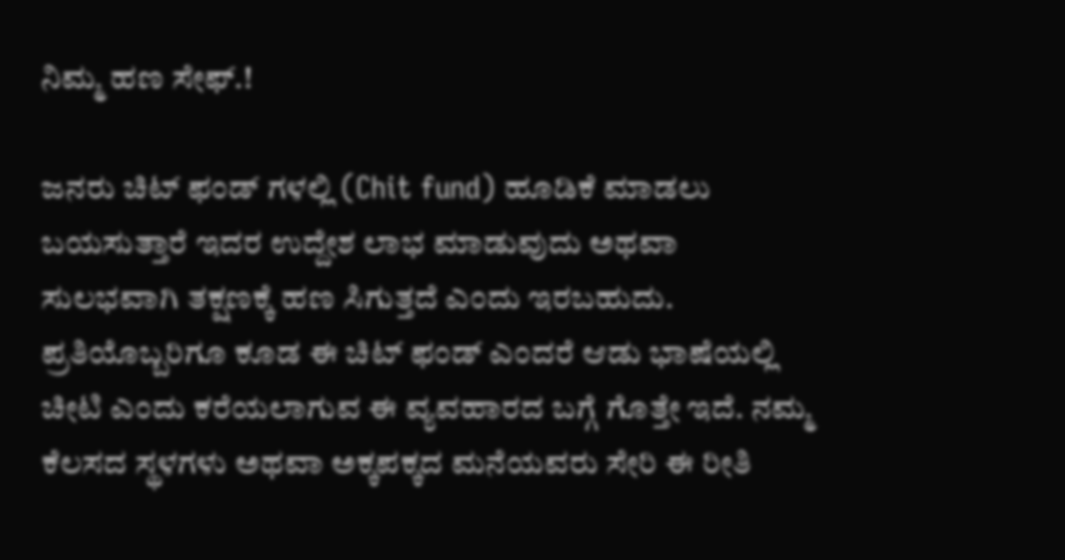ನಿಮ್ಮ ಹಣ ಸೇಫ್.!

ಜನರು ಚಿಟ್ ಫಂಡ್ ಗಳಲ್ಲಿ (Chit fund) ಹೂಡಿಕೆ ಮಾಡಲು ಬಯಸುತ್ತಾರೆ ಇದರ ಉದ್ದೇಶ ಲಾಭ ಮಾಡುವುದು ಅಥವಾ ಸುಲಭವಾಗಿ ತಕ್ಷಣಕ್ಕೆ ಹಣ ಸಿಗುತ್ತದೆ ಎಂದು ಇರಬಹುದು. ಪ್ರತಿಯೊಬ್ಬರಿಗೂ ಕೂಡ ಈ ಚಿಟ್ ಫಂಡ್ ಎಂದರೆ ಆಡು ಭಾಷೆಯಲ್ಲಿ ಚೀಟಿ ಎಂದು ಕರೆಯಲಾಗುವ ಈ ವ್ಯವಹಾರದ ಬಗ್ಗೆ ಗೊತ್ತೇ ಇದೆ. ನಮ್ಮ ಕೆಲಸದ ಸ್ಥಳಗಳು ಅಥವಾ ಅಕ್ಕಪಕ್ಕದ ಮನೆಯವರು ಸೇರಿ ಈ ರೀತಿ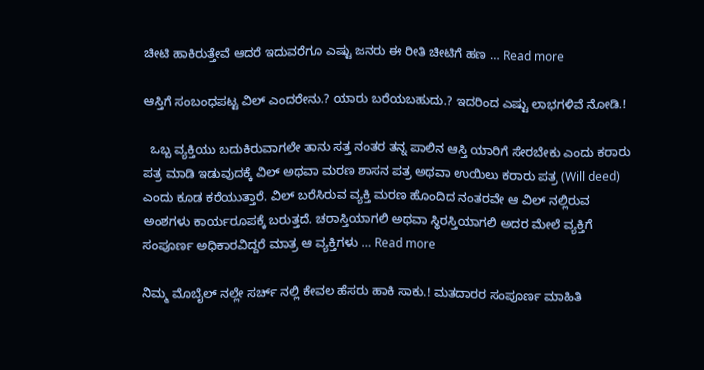ಚೀಟಿ ಹಾಕಿರುತ್ತೇವೆ ಆದರೆ ಇದುವರೆಗೂ ಎಷ್ಟು ಜನರು ಈ ರೀತಿ ಚೀಟಿಗೆ ಹಣ … Read more

ಆಸ್ತಿಗೆ ಸಂಬಂಧಪಟ್ಟ ವಿಲ್ ಎಂದರೇನು.? ಯಾರು ಬರೆಯಬಹುದು.? ಇದರಿಂದ ಎಷ್ಟು ಲಾಭಗಳಿವೆ ನೋಡಿ.!

  ಒಬ್ಬ ವ್ಯಕ್ತಿಯು ಬದುಕಿರುವಾಗಲೇ ತಾನು ಸತ್ತ ನಂತರ ತನ್ನ ಪಾಲಿನ ಆಸ್ತಿ ಯಾರಿಗೆ ಸೇರಬೇಕು ಎಂದು ಕರಾರು ಪತ್ರ ಮಾಡಿ ಇಡುವುದಕ್ಕೆ ವಿಲ್ ಅಥವಾ ಮರಣ ಶಾಸನ ಪತ್ರ ಅಥವಾ ಉಯಿಲು ಕರಾರು ಪತ್ರ (Will deed) ಎಂದು ಕೂಡ ಕರೆಯುತ್ತಾರೆ. ವಿಲ್ ಬರೆಸಿರುವ ವ್ಯಕ್ತಿ ಮರಣ ಹೊಂದಿದ ನಂತರವೇ ಆ ವಿಲ್ ನಲ್ಲಿರುವ ಅಂಶಗಳು ಕಾರ್ಯರೂಪಕ್ಕೆ ಬರುತ್ತದೆ. ಚರಾಸ್ತಿಯಾಗಲಿ ಅಥವಾ ಸ್ಥಿರಸ್ತಿಯಾಗಲಿ ಅದರ ಮೇಲೆ ವ್ಯಕ್ತಿಗೆ ‌ ಸಂಪೂರ್ಣ ಅಧಿಕಾರವಿದ್ದರೆ ಮಾತ್ರ ಆ ವ್ಯಕ್ತಿಗಳು … Read more

ನಿಮ್ಮ ಮೊಬೈಲ್ ನಲ್ಲೇ ಸರ್ಚ್ ನಲ್ಲಿ ಕೇವಲ ಹೆಸರು ಹಾಕಿ ಸಾಕು.! ಮತದಾರರ ಸಂಪೂರ್ಣ ಮಾಹಿತಿ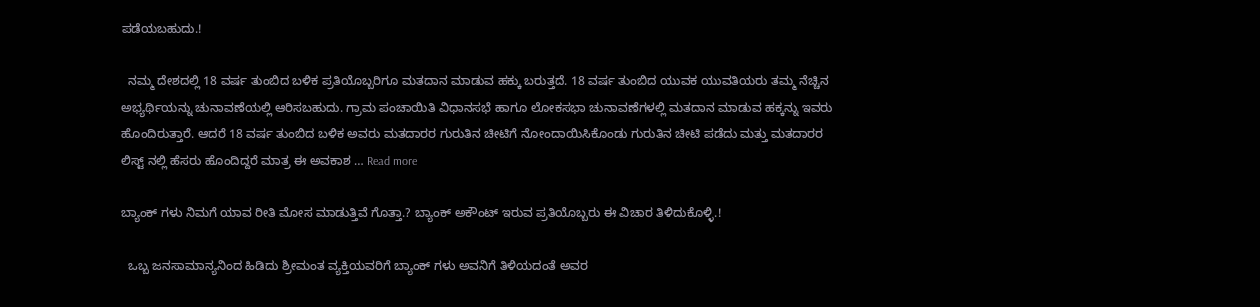ಪಡೆಯಬಹುದು.!

  ನಮ್ಮ ದೇಶದಲ್ಲಿ 18 ವರ್ಷ ತುಂಬಿದ ಬಳಿಕ ಪ್ರತಿಯೊಬ್ಬರಿಗೂ ಮತದಾನ ಮಾಡುವ ಹಕ್ಕು ಬರುತ್ತದೆ. 18 ವರ್ಷ ತುಂಬಿದ ಯುವಕ ಯುವತಿಯರು ತಮ್ಮ ನೆಚ್ಚಿನ ಅಭ್ಯರ್ಥಿಯನ್ನು ಚುನಾವಣೆಯಲ್ಲಿ ಆರಿಸಬಹುದು. ಗ್ರಾಮ ಪಂಚಾಯಿತಿ ವಿಧಾನಸಭೆ ಹಾಗೂ ಲೋಕಸಭಾ ಚುನಾವಣೆಗಳಲ್ಲಿ ಮತದಾನ ಮಾಡುವ ಹಕ್ಕನ್ನು ಇವರು ಹೊಂದಿರುತ್ತಾರೆ. ಆದರೆ 18 ವರ್ಷ ತುಂಬಿದ ಬಳಿಕ ಅವರು ಮತದಾರರ ಗುರುತಿನ ಚೀಟಿಗೆ ನೋಂದಾಯಿಸಿಕೊಂಡು ಗುರುತಿನ ಚೀಟಿ ಪಡೆದು ಮತ್ತು ಮತದಾರರ ಲಿಸ್ಟ್ ನಲ್ಲಿ ಹೆಸರು ಹೊಂದಿದ್ದರೆ ಮಾತ್ರ ಈ ಅವಕಾಶ … Read more

ಬ್ಯಾಂಕ್ ಗಳು ನಿಮಗೆ ಯಾವ ರೀತಿ ಮೋಸ ಮಾಡುತ್ತಿವೆ ಗೊತ್ತಾ.? ಬ್ಯಾಂಕ್ ಅಕೌಂಟ್ ಇರುವ ಪ್ರತಿಯೊಬ್ಬರು ಈ ವಿಚಾರ ತಿಳಿದುಕೊಳ್ಳಿ.!

  ಒಬ್ಬ ಜನಸಾಮಾನ್ಯನಿಂದ ಹಿಡಿದು ಶ್ರೀಮಂತ ವ್ಯಕ್ತಿಯವರಿಗೆ ಬ್ಯಾಂಕ್ ಗಳು ಅವನಿಗೆ ತಿಳಿಯದಂತೆ ಅವರ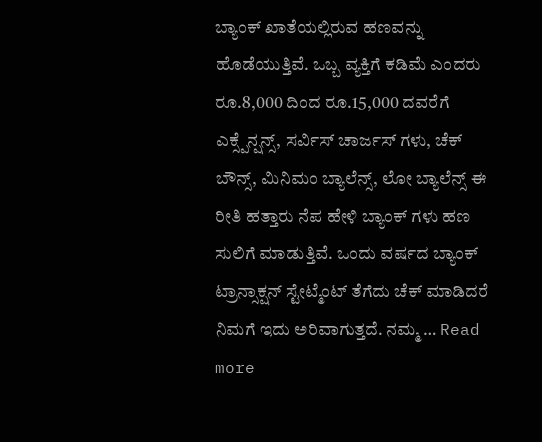ಬ್ಯಾಂಕ್ ಖಾತೆಯಲ್ಲಿರುವ ಹಣವನ್ನು ಹೊಡೆಯುತ್ತಿವೆ. ಒಬ್ಬ ವ್ಯಕ್ತಿಗೆ ಕಡಿಮೆ ಎಂದರು ರೂ.8,000 ದಿಂದ ರೂ.15,000 ದವರೆಗೆ ಎಕ್ಸ್ಪೆನ್ಷನ್ಸ್, ಸರ್ವಿಸ್ ಚಾರ್ಜಸ್ ಗಳು, ಚೆಕ್ ಬೌನ್ಸ್, ಮಿನಿಮಂ ಬ್ಯಾಲೆನ್ಸ್, ಲೋ ಬ್ಯಾಲೆನ್ಸ್ ಈ ರೀತಿ ಹತ್ತಾರು ನೆಪ ಹೇಳಿ ಬ್ಯಾಂಕ್ ಗಳು ಹಣ ಸುಲಿಗೆ ಮಾಡುತ್ತಿವೆ. ಒಂದು ವರ್ಷದ ಬ್ಯಾಂಕ್ ಟ್ರಾನ್ಸಾಕ್ಷನ್ ಸ್ಟೇಟ್ಮೆಂಟ್ ತೆಗೆದು ಚೆಕ್ ಮಾಡಿದರೆ ನಿಮಗೆ ಇದು ಅರಿವಾಗುತ್ತದೆ. ನಮ್ಮ … Read more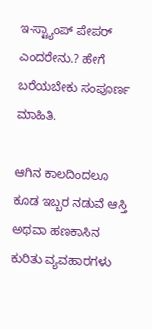ಇ-ಸ್ಟ್ಯಾಂಪ್ ಪೇಪರ್ ಎಂದರೇನು.? ಹೇಗೆ ಬರೆಯಬೇಕು ಸಂಪೂರ್ಣ ಮಾಹಿತಿ.

ಆಗಿನ ಕಾಲದಿಂದಲೂ ಕೂಡ ಇಬ್ಬರ ನಡುವೆ ಆಸ್ತಿ ಅಥವಾ ಹಣಕಾಸಿನ ಕುರಿತು ವ್ಯವಹಾರಗಳು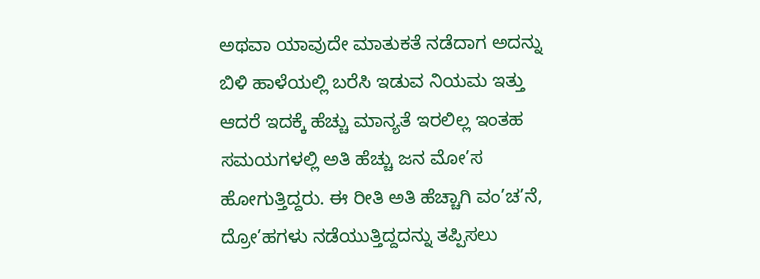ಅಥವಾ ಯಾವುದೇ ಮಾತುಕತೆ ನಡೆದಾಗ ಅದನ್ನು ಬಿಳಿ ಹಾಳೆಯಲ್ಲಿ ಬರೆಸಿ ಇಡುವ ನಿಯಮ ಇತ್ತು ಆದರೆ ಇದಕ್ಕೆ ಹೆಚ್ಚು ಮಾನ್ಯತೆ ಇರಲಿಲ್ಲ ಇಂತಹ ಸಮಯಗಳಲ್ಲಿ ಅತಿ ಹೆಚ್ಚು ಜನ ಮೋ’ಸ ಹೋಗುತ್ತಿದ್ದರು. ಈ ರೀತಿ ಅತಿ ಹೆಚ್ಚಾಗಿ ವಂ’ಚ’ನೆ, ದ್ರೋ’ಹಗಳು ನಡೆಯುತ್ತಿದ್ದದನ್ನು ತಪ್ಪಿಸಲು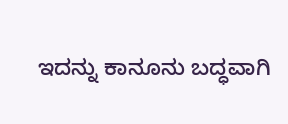ಇದನ್ನು ಕಾನೂನು ಬದ್ಧವಾಗಿ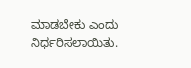ಮಾಡಬೇಕು ಎಂದು ನಿರ್ಧರಿಸಲಾಯಿತು.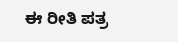ಈ ರೀತಿ ಪತ್ರ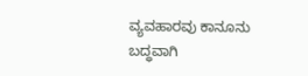ವ್ಯವಹಾರವು ಕಾನೂನು ಬದ್ಧವಾಗಿ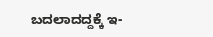ಬದಲಾದದ್ದಕ್ಕೆ ಇ-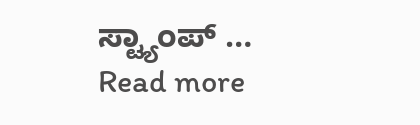ಸ್ಟ್ಯಾಂಪ್ … Read more